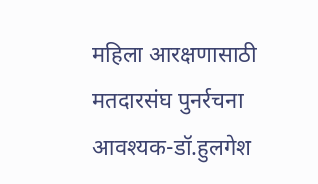महिला आरक्षणासाठी मतदारसंघ पुनर्रचना आवश्यक-डॉ.हुलगेश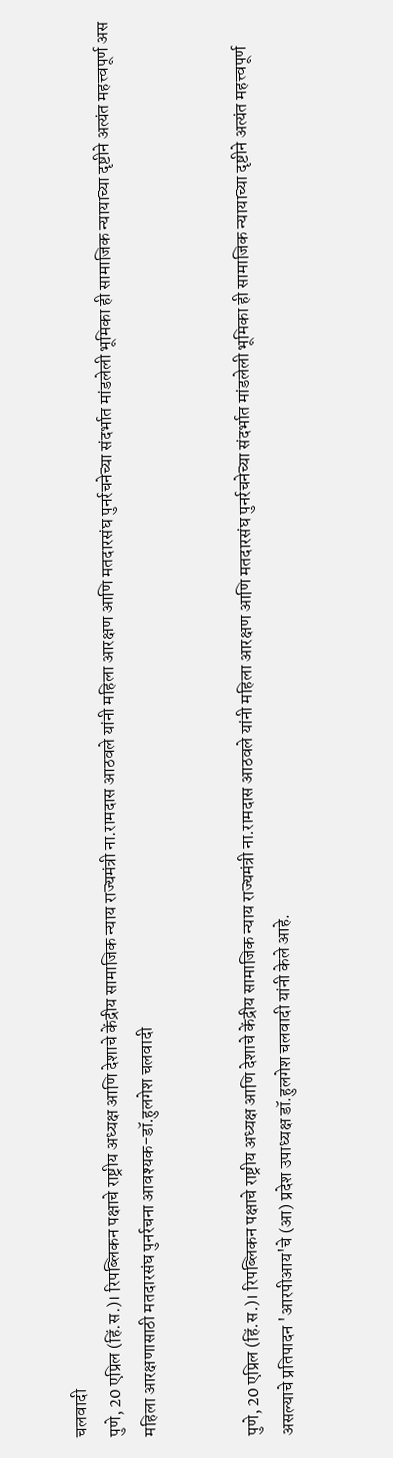चलवादी
पुणे, 20 एप्रिल (हिं.स.)। रिपब्लिकन पक्षाचे राष्ट्रीय अध्यक्ष आणि देशाचे केंद्रीय सामाजिक न्याय राज्यमंत्री ना.रामदास आठवले यांनी महिला आरक्षण आणि मतदारसंघ पुनर्रचनेच्या संदर्भात मांडलेली भूमिका ही सामाजिक न्यायाच्या दृष्टीने अत्यंत महत्त्वपूर्ण अस
महिला आरक्षणासाठी मतदारसंघ पुनर्रचना आवश्यक-डॉ.हुलगेश चलवादी


पुणे, 20 एप्रिल (हिं.स.)। रिपब्लिकन पक्षाचे राष्ट्रीय अध्यक्ष आणि देशाचे केंद्रीय सामाजिक न्याय राज्यमंत्री ना.रामदास आठवले यांनी महिला आरक्षण आणि मतदारसंघ पुनर्रचनेच्या संदर्भात मांडलेली भूमिका ही सामाजिक न्यायाच्या दृष्टीने अत्यंत महत्त्वपूर्ण असल्याचे प्रतिपादन 'आरपीआय'चे (आ) प्रदेश उपाध्यक्ष डॉ.हुलगेश चलवादी यांनी केले आहे.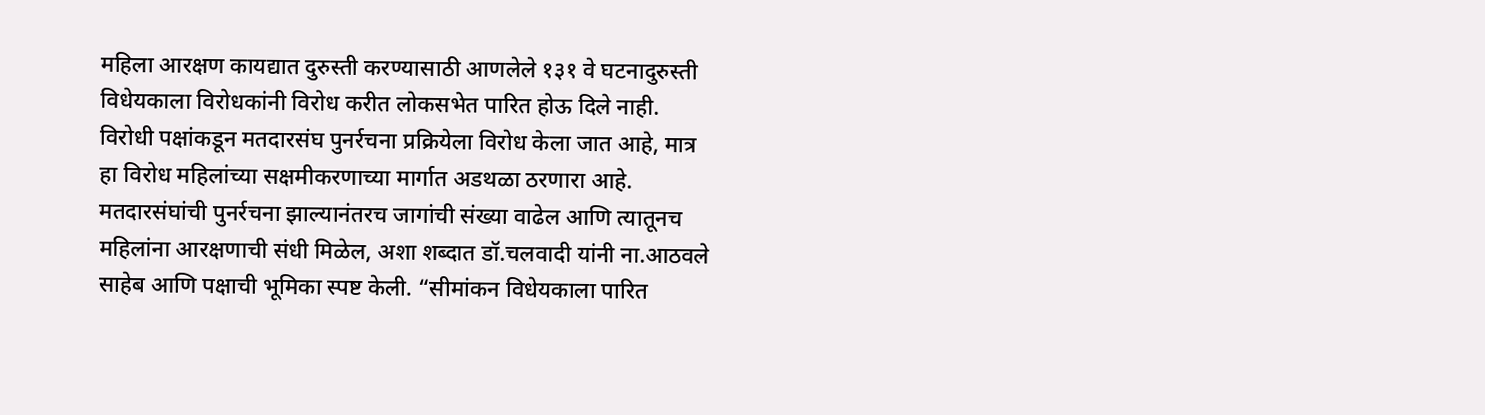महिला आरक्षण कायद्यात दुरुस्ती करण्यासाठी आणलेले १३१ वे घटनादुरुस्ती विधेयकाला विरोधकांनी विरोध करीत लोकसभेत पारित होऊ दिले नाही. विरोधी पक्षांकडून मतदारसंघ पुनर्रचना प्रक्रियेला विरोध केला जात आहे, मात्र हा विरोध महिलांच्या सक्षमीकरणाच्या मार्गात अडथळा ठरणारा आहे. मतदारसंघांची पुनर्रचना झाल्यानंतरच जागांची संख्या वाढेल आणि त्यातूनच महिलांना आरक्षणाची संधी मिळेल, अशा शब्दात डॉ.चलवादी यांनी ना.आठवले साहेब आणि पक्षाची भूमिका स्पष्ट केली. “सीमांकन विधेयकाला पारित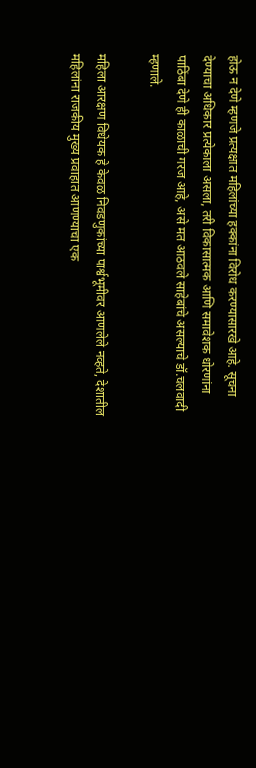होऊ न देणे म्हणजे प्रत्यक्षात महिलांच्या हक्कांना विरोध करण्यासारखे आहे. सूचना देण्याचा अधिकार प्रत्येकाला असला, तरी विकासात्मक आणि समावेशक धोरणांना पाठिंबा देणे ही काळाची गरज आहे, असे मत आठवले साहेबांचे असल्याचे डॉ.चलवादी म्हणाले.

महिला आरक्षण विधेयक हे केवळ निवडणुकांच्या पार्श्वभूमीवर आणलेले नव्हते, देशातील महिलांना राजकीय मुख्य प्रवाहात आणण्याचा एक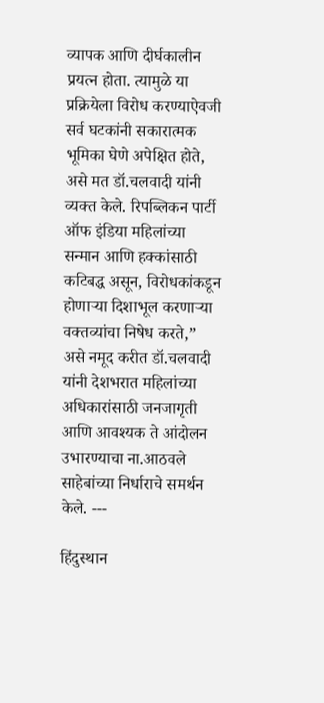व्यापक आणि दीर्घकालीन प्रयत्न होता. त्यामुळे या प्रक्रियेला विरोध करण्याऐवजी सर्व घटकांनी सकारात्मक भूमिका घेणे अपेक्षित होते, असे मत डॉ.चलवादी यांनी व्यक्त केले. रिपब्लिकन पार्टी ऑफ इंडिया महिलांच्या सन्मान आणि हक्कांसाठी कटिबद्ध असून, विरोधकांकडून होणाऱ्या दिशाभूल करणाऱ्या वक्तव्यांचा निषेध करते,” असे नमूद करीत डॉ.चलवादी यांनी देशभरात महिलांच्या अधिकारांसाठी जनजागृती आणि आवश्यक ते आंदोलन उभारण्याचा ना.आठवले साहेबांच्या निर्धाराचे समर्थन केले. ---

हिंदुस्थान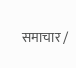समाचार /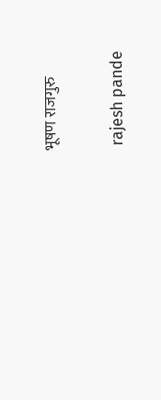भूषण राजगुरु


 rajesh pande